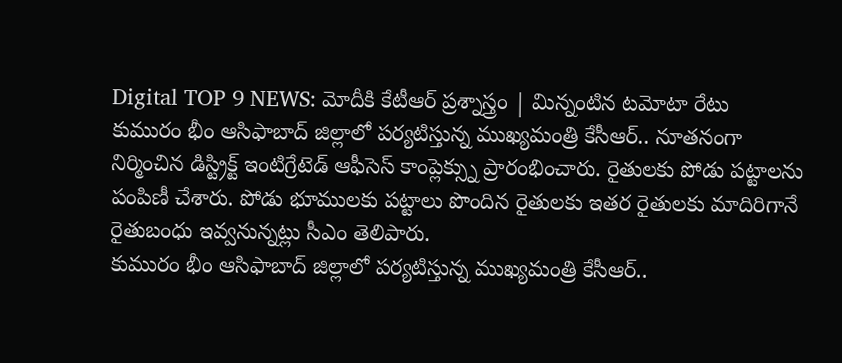Digital TOP 9 NEWS: మోదీకి కేటీఆర్ ప్రశ్నాస్త్రం | మిన్నంటిన టమోటా రేటు
కుమురం భీం ఆసిఫాబాద్ జిల్లాలో పర్యటిస్తున్న ముఖ్యమంత్రి కేసీఆర్.. నూతనంగా నిర్మించిన డిస్ట్రిక్ట్ ఇంటిగ్రేటెడ్ ఆఫీసెస్ కాంప్లెక్స్ను ప్రారంభించారు. రైతులకు పోడు పట్టాలను పంపిణీ చేశారు. పోడు భూములకు పట్టాలు పొందిన రైతులకు ఇతర రైతులకు మాదిరిగానే రైతుబంధు ఇవ్వనున్నట్లు సీఎం తెలిపారు.
కుమురం భీం ఆసిఫాబాద్ జిల్లాలో పర్యటిస్తున్న ముఖ్యమంత్రి కేసీఆర్..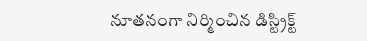నూతనంగా నిర్మించిన డిస్ట్రిక్ట్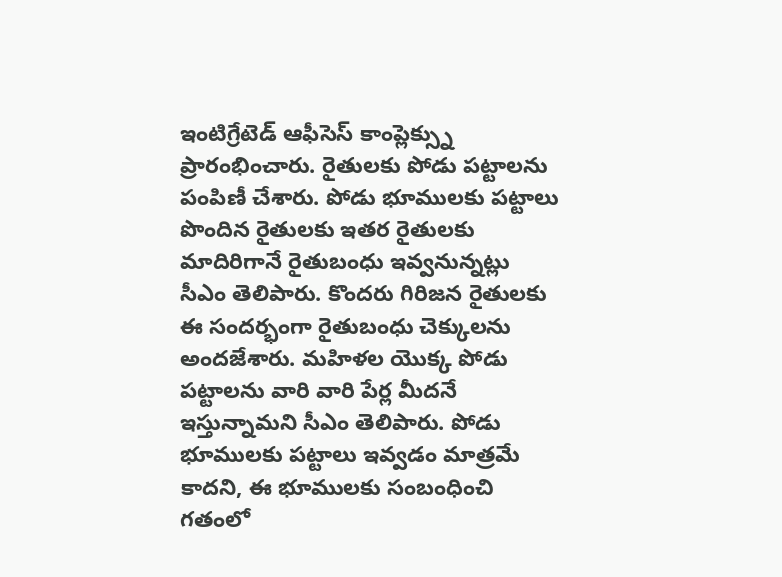ఇంటిగ్రేటెడ్ ఆఫీసెస్ కాంప్లెక్స్ను ప్రారంభించారు. రైతులకు పోడు పట్టాలను పంపిణీ చేశారు. పోడు భూములకు పట్టాలు పొందిన రైతులకు ఇతర రైతులకు మాదిరిగానే రైతుబంధు ఇవ్వనున్నట్లు సీఎం తెలిపారు. కొందరు గిరిజన రైతులకు ఈ సందర్భంగా రైతుబంధు చెక్కులను అందజేశారు. మహిళల యొక్క పోడు పట్టాలను వారి వారి పేర్ల మీదనే ఇస్తున్నామని సీఎం తెలిపారు. పోడు భూములకు పట్టాలు ఇవ్వడం మాత్రమే కాదని, ఈ భూములకు సంబంధించి గతంలో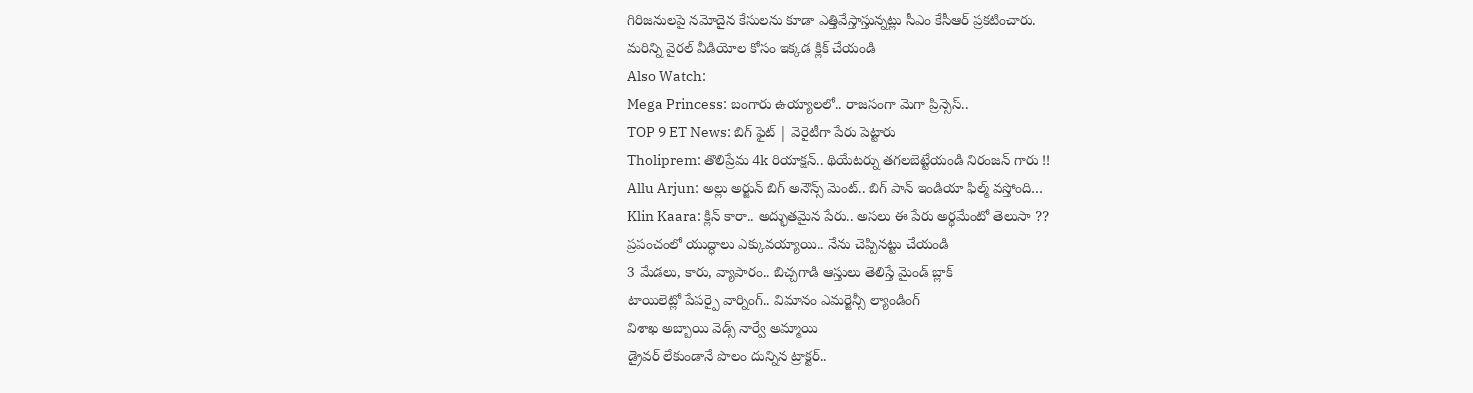గిరిజనులపై నమోదైన కేసులను కూడా ఎత్తివేస్తాస్తున్నట్లు సీఎం కేసీఆర్ ప్రకటించారు.
మరిన్ని వైరల్ వీడియోల కోసం ఇక్కడ క్లిక్ చేయండి
Also Watch:
Mega Princess: బంగారు ఉయ్యాలలో.. రాజసంగా మెగా ప్రిన్సెస్..
TOP 9 ET News: బిగ్ ఫైట్ | వెరైటీగా పేరు పెట్టారు
Tholiprem: తొలిప్రేమ 4k రియాక్షన్.. థియేటర్ను తగలబెట్టేయండి నిరంజన్ గారు !!
Allu Arjun: అల్లు అర్జున్ బిగ్ అనౌన్స్ మెంట్.. బిగ్ పాన్ ఇండియా ఫిల్మ్ వస్తోంది…
Klin Kaara: క్లిన్ కారా.. అద్భుతమైన పేరు.. అసలు ఈ పేరు అర్థమేంటో తెలుసా ??
ప్రపంచంలో యుద్ధాలు ఎక్కువయ్యాయి.. నేను చెప్పినట్టు చేయండి
3 మేడలు, కారు, వ్యాపారం.. బిచ్చగాడి ఆస్తులు తెలిస్తే మైండ్ బ్లాక్
టాయిలెట్లో పేపర్పై వార్నింగ్.. విమానం ఎమర్జెన్సీ ల్యాండింగ్
విశాఖ అబ్బాయి వెడ్స్ నార్వే అమ్మాయి
డ్రైవర్ లేకుండానే పొలం దున్నిన ట్రాక్టర్..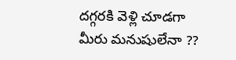దగ్గరకి వెళ్లి చూడగా
మీరు మనుషులేనా ??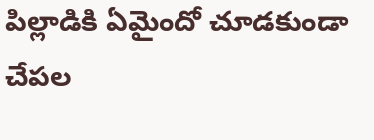పిల్లాడికి ఏమైందో చూడకుండా చేపల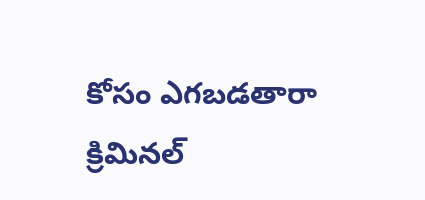కోసం ఎగబడతారా
క్రిమినల్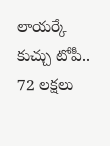లాయర్కే కుచ్చు టోపీ.. 72 లక్షలు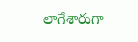లాగేశారుగా